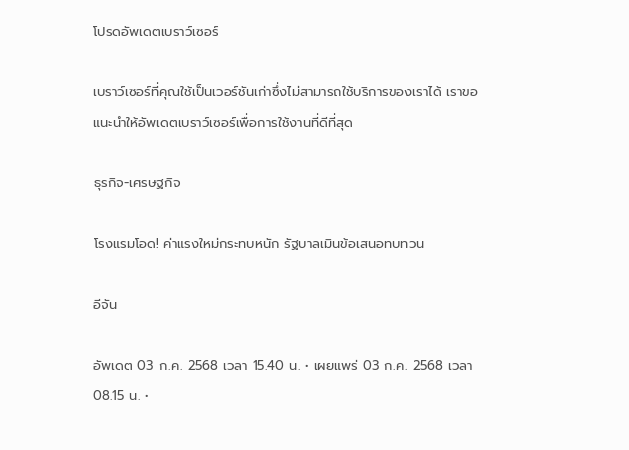โปรดอัพเดตเบราว์เซอร์

เบราว์เซอร์ที่คุณใช้เป็นเวอร์ชันเก่าซึ่งไม่สามารถใช้บริการของเราได้ เราขอแนะนำให้อัพเดตเบราว์เซอร์เพื่อการใช้งานที่ดีที่สุด

ธุรกิจ-เศรษฐกิจ

โรงแรมโอด! ค่าแรงใหม่กระทบหนัก รัฐบาลเมินข้อเสนอทบทวน

อีจัน

อัพเดต 03 ก.ค. 2568 เวลา 15.40 น. • เผยแพร่ 03 ก.ค. 2568 เวลา 08.15 น. •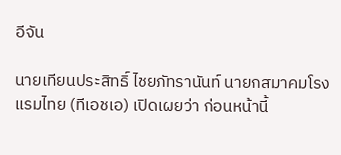อีจัน

นายเทียนประสิทธิ์ ไชยภัทรานันท์ นายกสมาคมโรงแรมไทย (ทีเอชเอ) เปิดเผยว่า ก่อนหน้านี้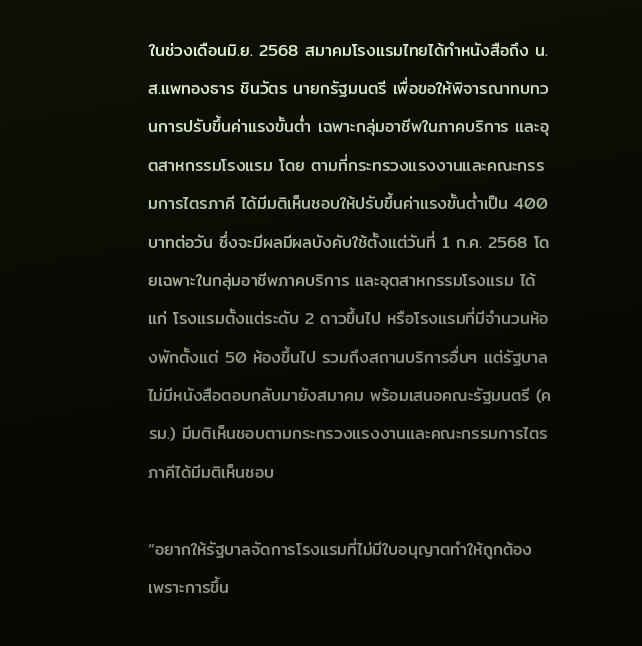ในช่วงเดือนมิ.ย. 2568 สมาคมโรงแรมไทยได้ทำหนังสือถึง น.ส.แพทองธาร ชินวัตร นายกรัฐมนตรี เพื่อขอให้พิจารณาทบทวนการปรับขึ้นค่าแรงขั้นตํ่า เฉพาะกลุ่มอาชีพในภาคบริการ และอุตสาหกรรมโรงแรม โดย ตามที่กระทรวงแรงงานและคณะกรรมการไตรภาคี ได้มีมติเห็นชอบให้ปรับขึ้นค่าแรงขั้นตํ่าเป็น 400 บาทต่อวัน ซึ่งจะมีผลมีผลบังคับใช้ตั้งแต่วันที่ 1 ก.ค. 2568 โดยเฉพาะในกลุ่มอาชีพภาคบริการ และอุตสาหกรรมโรงแรม ได้แก่ โรงแรมตั้งแต่ระดับ 2 ดาวขึ้นไป หรือโรงแรมที่มีจำนวนห้องพักตั้งแต่ 50 ห้องขึ้นไป รวมถึงสถานบริการอื่นๆ แต่รัฐบาลไม่มีหนังสือตอบกลับมายังสมาคม พร้อมเสนอคณะรัฐมนตรี (ครม.) มีมติเห็นชอบตามกระทรวงแรงงานและคณะกรรมการไตรภาคีได้มีมติเห็นชอบ

“อยากให้รัฐบาลจัดการโรงแรมที่ไม่มีใบอนุญาตทำให้ถูกต้อง เพราะการขึ้น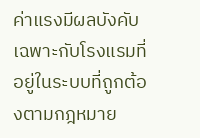ค่าแรงมีผลบังคับเฉพาะกับโรงแรมที่อยู่ในระบบที่ถูกต้องตามกฎหมาย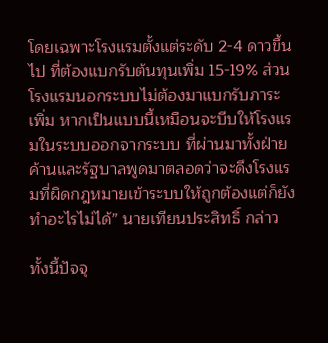โดยเฉพาะโรงแรมตั้งแต่ระดับ 2-4 ดาวขึ้นไป ที่ต้องแบกรับต้นทุนเพิ่ม 15-19% ส่วนโรงแรมนอกระบบไม่ต้องมาแบกรับภาระเพิ่ม หากเป็นแบบนี้เหมือนจะบีบให้โรงแรมในระบบออกจากระบบ ที่ผ่านมาทั้งฝ่ายค้านและรัฐบาลพูดมาตลอดว่าจะดึงโรงแรมที่ผิดกฎหมายเข้าระบบให้ถูกต้องแต่ก็ยังทำอะไรไม่ได้” นายเทียนประสิทธิ์ กล่าว

ทั้งนี้ปัจจุ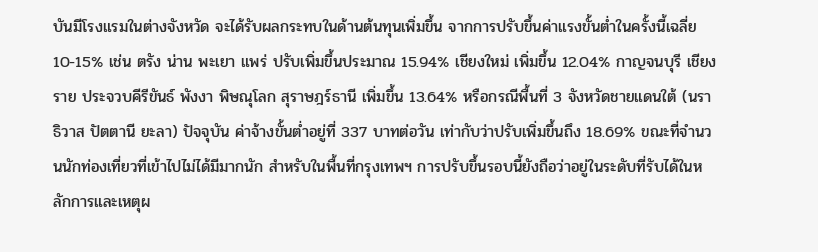บันมีโรงแรมในต่างจังหวัด จะได้รับผลกระทบในด้านต้นทุนเพิ่มขึ้น จากการปรับขึ้นค่าแรงขั้นตํ่าในครั้งนี้เฉลี่ย 10-15% เช่น ตรัง น่าน พะเยา แพร่ ปรับเพิ่มขึ้นประมาณ 15.94% เชียงใหม่ เพิ่มขึ้น 12.04% กาญจนบุรี เชียงราย ประจวบคีรีขันธ์ พังงา พิษณุโลก สุราษฎร์ธานี เพิ่มขึ้น 13.64% หรือกรณีพื้นที่ 3 จังหวัดชายแดนใต้ (นราธิวาส ปัตตานี ยะลา) ปัจจุบัน ค่าจ้างขั้นตํ่าอยู่ที่ 337 บาทต่อวัน เท่ากับว่าปรับเพิ่มขึ้นถึง 18.69% ขณะที่จำนวนนักท่องเที่ยวที่เข้าไปไม่ได้มีมากนัก สำหรับในพื้นที่กรุงเทพฯ การปรับขึ้นรอบนี้ยังถือว่าอยู่ในระดับที่รับได้ในหลักการและเหตุผ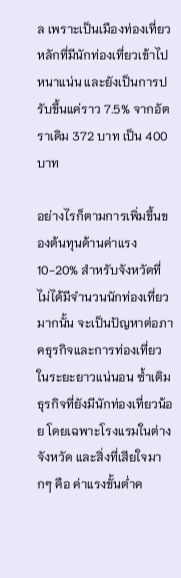ล เพราะเป็นเมืองท่องเที่ยวหลักที่มีนักท่องเที่ยวเข้าไปหนาแน่น และยังเป็นการปรับขึ้นแค่ราว 7.5% จากอัตราเดิม 372 บาท เป็น 400 บาท

อย่างไรก็ตามการเพิ่มขึ้นของต้นทุนด้านค่าแรง 10-20% สำหรับจังหวัดที่ไม่ได้มีจำนวนนักท่องเที่ยวมากนั้น จะเป็นปัญหาต่อภาคธุรกิจและการท่องเที่ยวในระยะยาวแน่นอน ซํ้าเติมธุรกิจที่ยังมีนักท่องเที่ยวน้อย โดยเฉพาะโรงแรมในต่างจังหวัด และสิ่งที่เสียใจมากๆ คือ ค่าแรงขั้นตํ่าค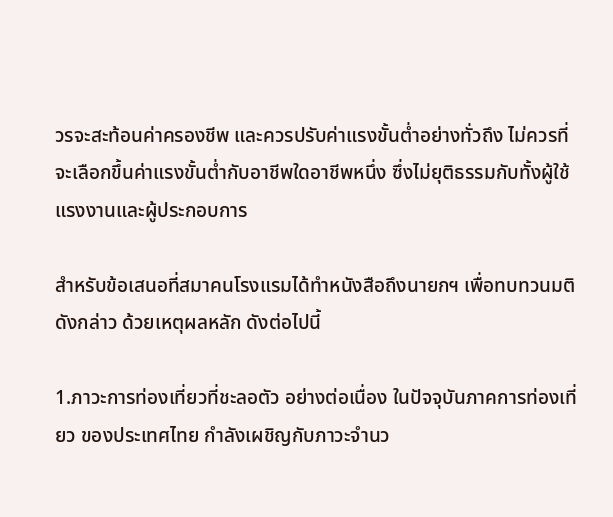วรจะสะท้อนค่าครองชีพ และควรปรับค่าแรงขั้นตํ่าอย่างทั่วถึง ไม่ควรที่จะเลือกขึ้นค่าแรงขั้นตํ่ากับอาชีพใดอาชีพหนึ่ง ซึ่งไม่ยุติธรรมกับทั้งผู้ใช้แรงงานและผู้ประกอบการ

สำหรับข้อเสนอที่สมาคนโรงแรมได้ทำหนังสือถึงนายกฯ เพื่อทบทวนมติดังกล่าว ด้วยเหตุผลหลัก ดังต่อไปนี้

1.ภาวะการท่องเที่ยวที่ชะลอตัว อย่างต่อเนื่อง ในปัจจุบันภาคการท่องเที่ยว ของประเทศไทย กำลังเผชิญกับภาวะจำนว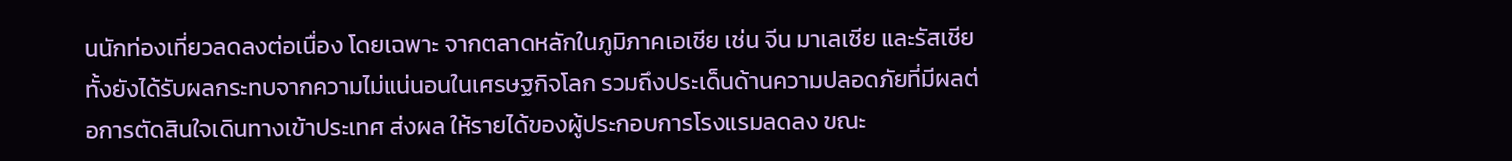นนักท่องเที่ยวลดลงต่อเนื่อง โดยเฉพาะ จากตลาดหลักในภูมิภาคเอเชีย เช่น จีน มาเลเซีย และรัสเชีย ทั้งยังได้รับผลกระทบจากความไม่แน่นอนในเศรษฐกิจโลก รวมถึงประเด็นด้านความปลอดภัยที่มีผลต่อการตัดสินใจเดินทางเข้าประเทศ ส่งผล ให้รายได้ของผู้ประกอบการโรงแรมลดลง ขณะ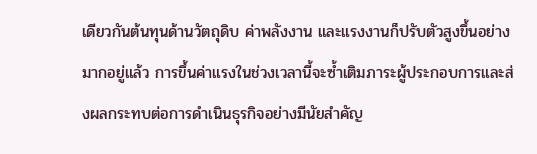เดียวกันต้นทุนด้านวัตถุดิบ ค่าพลังงาน และแรงงานก็ปรับตัวสูงขึ้นอย่างมากอยู่แล้ว การขึ้นค่าแรงในช่วงเวลานี้จะซํ้าเติมภาระผู้ประกอบการและส่งผลกระทบต่อการดำเนินธุรกิจอย่างมีนัยสำคัญ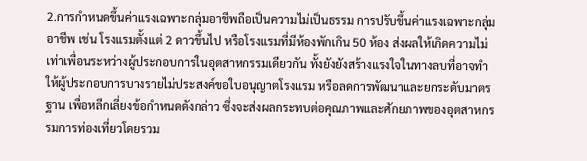2.การกำหนดขึ้นค่าแรงเฉพาะกลุ่มอาชีพถือเป็นความไม่เป็นธรรม การปรับขึ้นค่าแรงเฉพาะกลุ่มอาชีพ เช่น โรงแรมตั้งแต่ 2 ดาวขึ้นไป หรือโรงแรมที่มีห้องพักเกิน 50 ห้อง ส่งผลให้เกิดความไม่เท่าเพื่อนระหว่างผู้ประกอบการในอุตสาหกรรมเดียวกัน ทั้งยังยังสร้างแรงใจในทางลบที่อาจทำให้ผู้ประกอบการบางรายไม่ประสงค์ขอใบอนุญาตโรงแรม หรือลดการพัฒนาและยกระดับมาตรฐาน เพื่อหลีกเลี่ยงข้อกำหนดดังกล่าว ซึ่งจะส่งผลกระทบต่อคุณภาพและศักยภาพของอุตสาหกรรมการท่องเที่ยวโดยรวม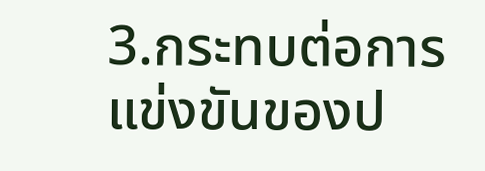3.กระทบต่อการแข่งขันของป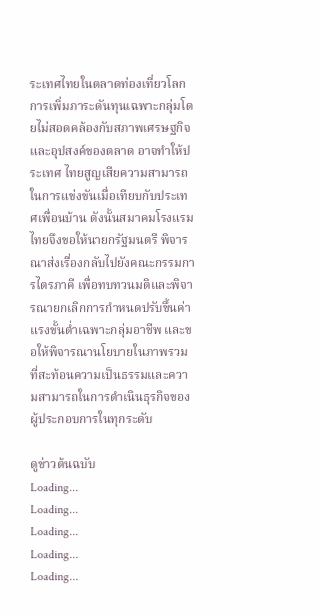ระเทศไทยในตลาดท่องเที่ยวโลก การเพิ่มภาระดันทุนเฉพาะกลุ่มโดยไม่สอดคล้องกับสภาพเศรษฐกิจและอุปสงค์ของตลาด อาจทำให้ประเทศ ไทยสูญเสียความสามารถ ในการแข่งขันเมื่อเทียบกับประเทศเพื่อนบ้าน ดังนั้นสมาคมโรงแรมไทยจึงขอให้นายกรัฐมนตรี พิจารณาส่งเรื่องกลับไปยังคณะกรรมการไตรภาคี เพื่อทบทวนมติและพิจารณายกเลิกการกำหนดปรับขึ้นค่าแรงขั้นตํ่าเฉพาะกลุ่มอาชีพ และขอให้พิจารณานโยบายในภาพรวมที่สะท้อนความเป็นธรรมและความสามารถในการดำเนินธุรกิจของผู้ประกอบการในทุกระดับ

ดูข่าวต้นฉบับ
Loading...
Loading...
Loading...
Loading...
Loading...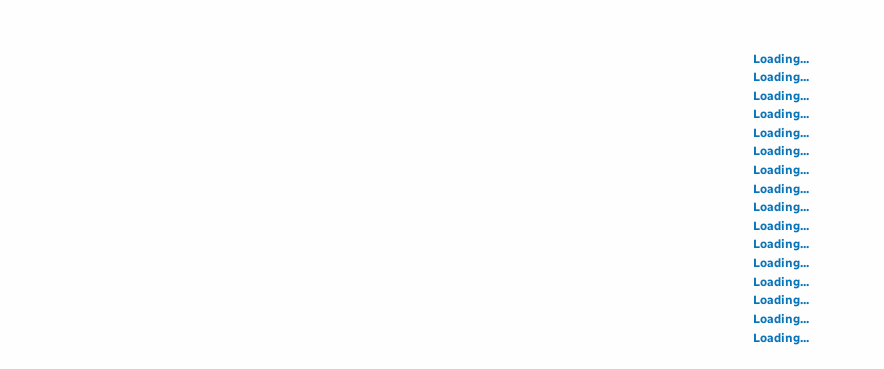Loading...
Loading...
Loading...
Loading...
Loading...
Loading...
Loading...
Loading...
Loading...
Loading...
Loading...
Loading...
Loading...
Loading...
Loading...
Loading...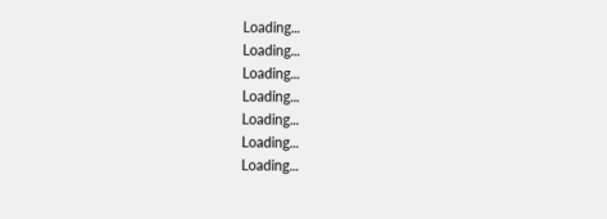Loading...
Loading...
Loading...
Loading...
Loading...
Loading...
Loading...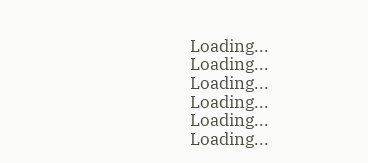Loading...
Loading...
Loading...
Loading...
Loading...
Loading...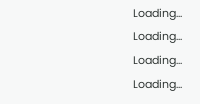Loading...
Loading...
Loading...
Loading...